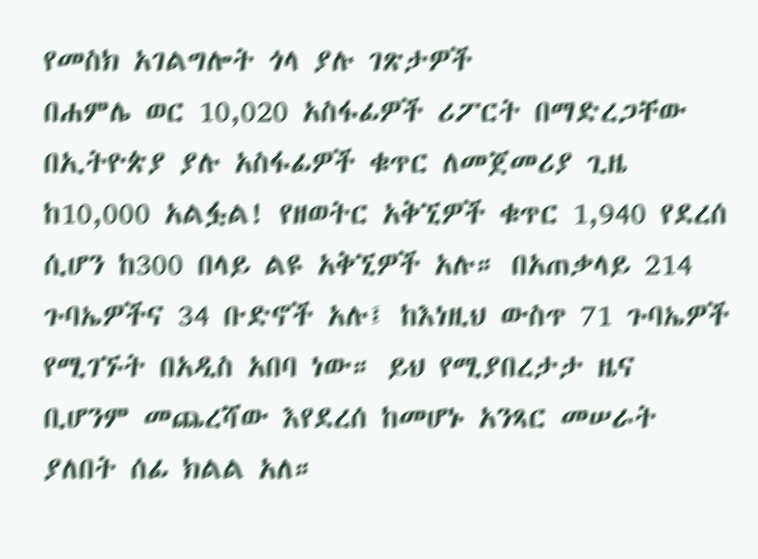የመስክ አገልግሎት ጎላ ያሉ ገጽታዎች
በሐምሌ ወር 10,020 አስፋፊዎች ሪፖርት በማድረጋቸው በኢትዮጵያ ያሉ አስፋፊዎች ቁጥር ለመጀመሪያ ጊዜ ከ10,000 አልፏል! የዘወትር አቅኚዎች ቁጥር 1,940 የደረሰ ሲሆን ከ300 በላይ ልዩ አቅኚዎች አሉ። በአጠቃላይ 214 ጉባኤዎችና 34 ቡድኖች አሉ፤ ከእነዚህ ውስጥ 71 ጉባኤዎች የሚገኙት በአዲስ አበባ ነው። ይህ የሚያበረታታ ዜና ቢሆንም መጨረሻው እየደረሰ ከመሆኑ አንጻር መሠራት ያለበት ሰፊ ክልል አለ።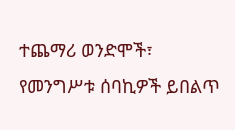ተጨማሪ ወንድሞች፣ የመንግሥቱ ሰባኪዎች ይበልጥ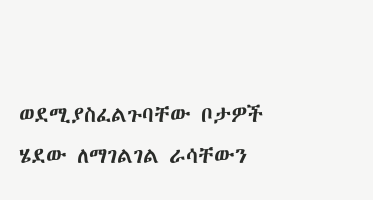ወደሚያስፈልጉባቸው ቦታዎች ሄደው ለማገልገል ራሳቸውን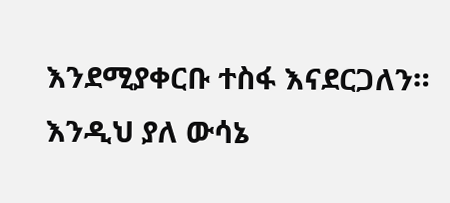እንደሚያቀርቡ ተስፋ እናደርጋለን። እንዲህ ያለ ውሳኔ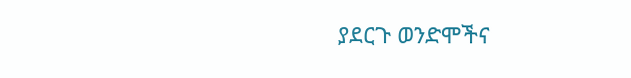ያደርጉ ወንድሞችና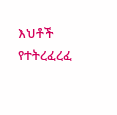እህቶች የተትረፈረፈ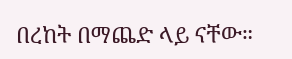በረከት በማጨድ ላይ ናቸው።